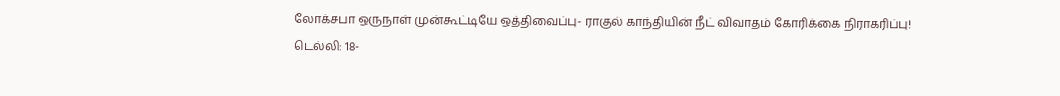லோக்சபா ஒருநாள் முன்கூட்டியே ஒத்திவைப்பு- ராகுல் காந்தியின் நீட் விவாதம் கோரிக்கை நிராகரிப்பு!
டெல்லி: 18-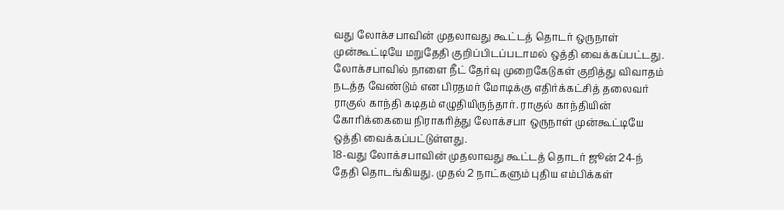வது லோக்சபாவின் முதலாவது கூட்டத் தொடர் ஒருநாள் முன்கூட்டியே மறுதேதி குறிப்பிடப்படாமல் ஒத்தி வைக்கப்பட்டது. லோக்சபாவில் நாளை நீட் தேர்வு முறைகேடுகள் குறித்து விவாதம் நடத்த வேண்டும் என பிரதமர் மோடிக்கு எதிர்க்கட்சித் தலைவர் ராகுல் காந்தி கடிதம் எழுதியிருந்தார். ராகுல் காந்தியின் கோரிக்கையை நிராகரித்து லோக்சபா ஒருநாள் முன்கூட்டியே ஒத்தி வைக்கப்பட்டுள்ளது.
18-வது லோக்சபாவின் முதலாவது கூட்டத் தொடர் ஜூன் 24-ந் தேதி தொடங்கியது. முதல் 2 நாட்களும் புதிய எம்பிக்கள்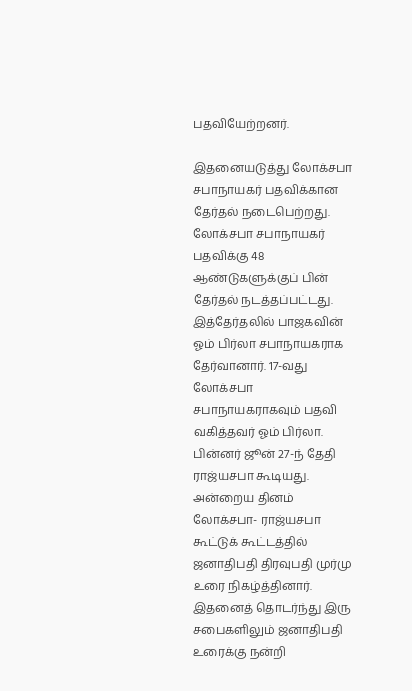பதவியேற்றனர்.

இதனையடுத்து லோக்சபா சபாநாயகர் பதவிக்கான தேர்தல் நடைபெற்றது. லோக்சபா சபாநாயகர் பதவிக்கு 48 ஆண்டுகளுக்குப் பின் தேர்தல் நடத்தப்பட்டது. இத்தேர்தலில் பாஜகவின் ஓம் பிர்லா சபாநாயகராக தேர்வானார். 17-வது லோக்சபா சபாநாயகராகவும் பதவி வகித்தவர் ஓம் பிர்லா.
பின்னர் ஜூன் 27-ந் தேதி ராஜ்யசபா கூடியது. அன்றைய தினம் லோக்சபா- ராஜ்யசபா கூட்டுக் கூட்டத்தில் ஜனாதிபதி திரவுபதி முர்மு உரை நிகழ்த்தினார். இதனைத் தொடர்ந்து இரு சபைகளிலும் ஜனாதிபதி உரைக்கு நன்றி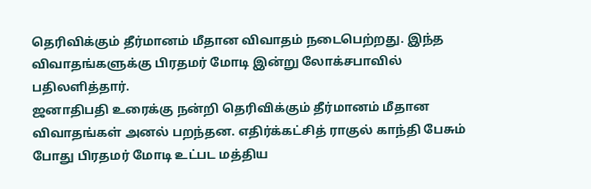தெரிவிக்கும் தீர்மானம் மீதான விவாதம் நடைபெற்றது. இந்த விவாதங்களுக்கு பிரதமர் மோடி இன்று லோக்சபாவில் பதிலளித்தார்.
ஜனாதிபதி உரைக்கு நன்றி தெரிவிக்கும் தீர்மானம் மீதான விவாதங்கள் அனல் பறந்தன. எதிர்க்கட்சித் ராகுல் காந்தி பேசும் போது பிரதமர் மோடி உட்பட மத்திய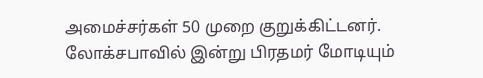அமைச்சர்கள் 50 முறை குறுக்கிட்டனர். லோக்சபாவில் இன்று பிரதமர் மோடியும்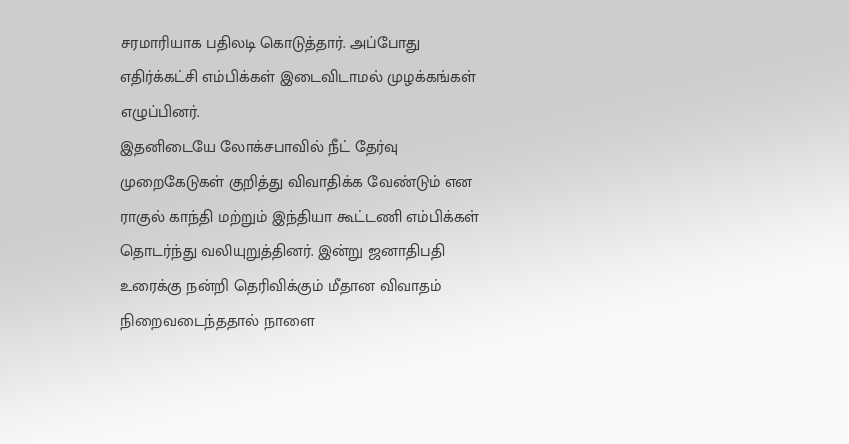சரமாரியாக பதிலடி கொடுத்தார். அப்போது எதிர்க்கட்சி எம்பிக்கள் இடைவிடாமல் முழக்கங்கள் எழுப்பினர்.
இதனிடையே லோக்சபாவில் நீட் தேர்வு முறைகேடுகள் குறித்து விவாதிக்க வேண்டும் என ராகுல் காந்தி மற்றும் இந்தியா கூட்டணி எம்பிக்கள் தொடர்ந்து வலியுறுத்தினர். இன்று ஜனாதிபதி உரைக்கு நன்றி தெரிவிக்கும் மீதான விவாதம் நிறைவடைந்ததால் நாளை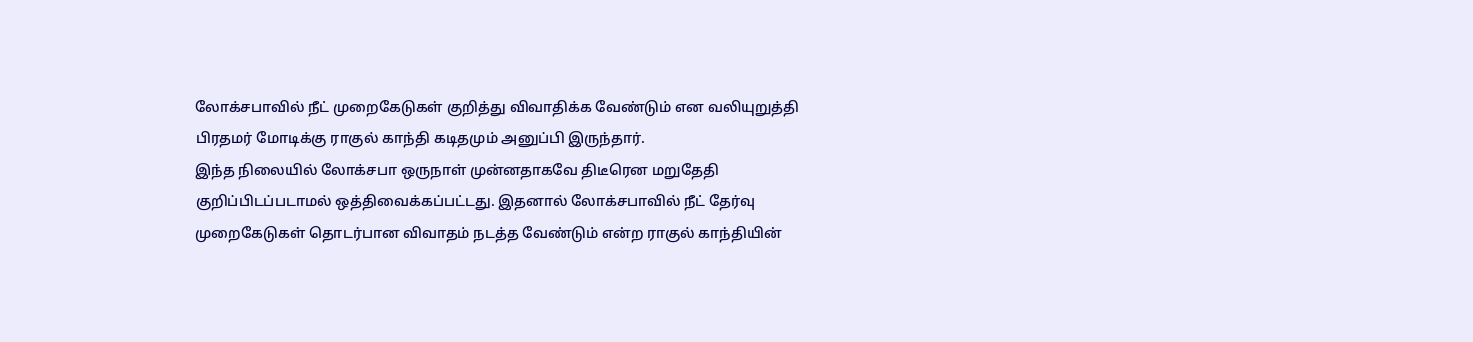லோக்சபாவில் நீட் முறைகேடுகள் குறித்து விவாதிக்க வேண்டும் என வலியுறுத்தி பிரதமர் மோடிக்கு ராகுல் காந்தி கடிதமும் அனுப்பி இருந்தார்.
இந்த நிலையில் லோக்சபா ஒருநாள் முன்னதாகவே திடீரென மறுதேதி குறிப்பிடப்படாமல் ஒத்திவைக்கப்பட்டது. இதனால் லோக்சபாவில் நீட் தேர்வு முறைகேடுகள் தொடர்பான விவாதம் நடத்த வேண்டும் என்ற ராகுல் காந்தியின்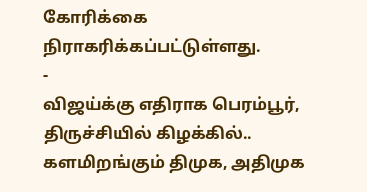கோரிக்கை நிராகரிக்கப்பட்டுள்ளது.
-
விஜய்க்கு எதிராக பெரம்பூர், திருச்சியில் கிழக்கில்.. களமிறங்கும் திமுக, அதிமுக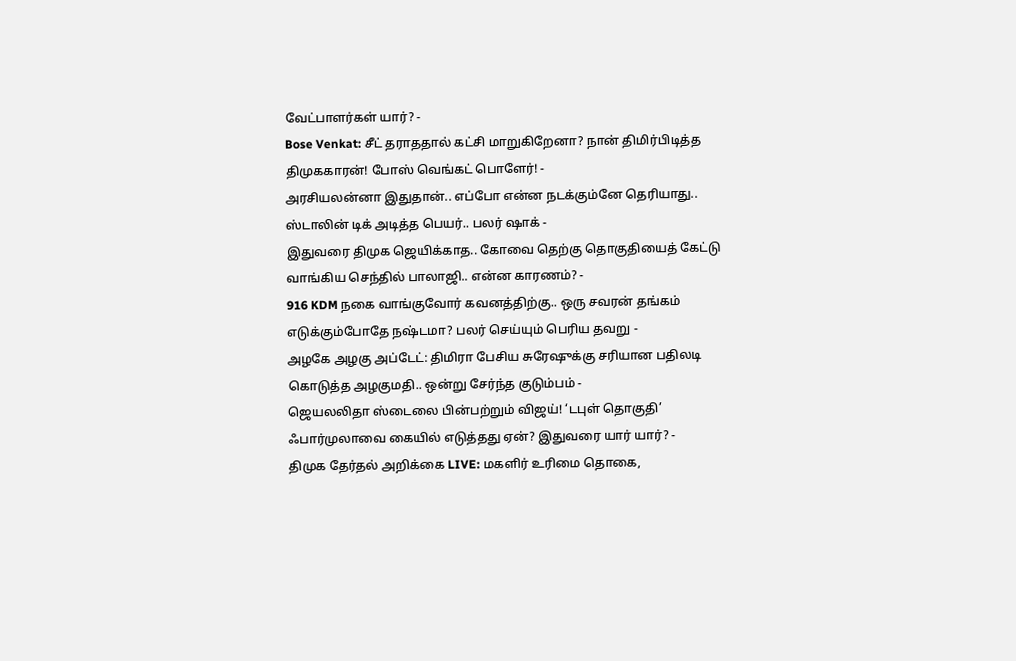வேட்பாளர்கள் யார்? -
Bose Venkat: சீட் தராததால் கட்சி மாறுகிறேனா? நான் திமிர்பிடித்த திமுககாரன்! போஸ் வெங்கட் பொளேர்! -
அரசியலன்னா இதுதான்.. எப்போ என்ன நடக்கும்னே தெரியாது.. ஸ்டாலின் டிக் அடித்த பெயர்.. பலர் ஷாக் -
இதுவரை திமுக ஜெயிக்காத.. கோவை தெற்கு தொகுதியைத் கேட்டு வாங்கிய செந்தில் பாலாஜி.. என்ன காரணம்? -
916 KDM நகை வாங்குவோர் கவனத்திற்கு.. ஒரு சவரன் தங்கம் எடுக்கும்போதே நஷ்டமா? பலர் செய்யும் பெரிய தவறு -
அழகே அழகு அப்டேட்: திமிரா பேசிய சுரேஷுக்கு சரியான பதிலடி கொடுத்த அழகுமதி.. ஒன்று சேர்ந்த குடும்பம் -
ஜெயலலிதா ஸ்டைலை பின்பற்றும் விஜய்! ‘டபுள் தொகுதி’ ஃபார்முலாவை கையில் எடுத்தது ஏன்? இதுவரை யார் யார்? -
திமுக தேர்தல் அறிக்கை LIVE: மகளிர் உரிமை தொகை,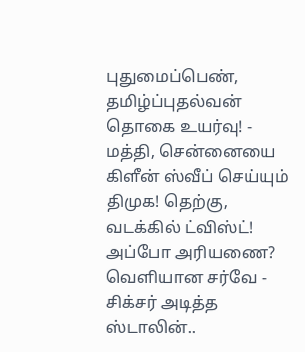புதுமைப்பெண், தமிழ்ப்புதல்வன் தொகை உயர்வு! -
மத்தி, சென்னையை கிளீன் ஸ்வீப் செய்யும் திமுக! தெற்கு, வடக்கில் ட்விஸ்ட்! அப்போ அரியணை? வெளியான சர்வே -
சிக்சர் அடித்த ஸ்டாலின்..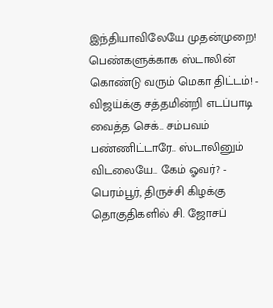இந்தியாவிலேயே முதன்முறை! பெண்களுக்காக ஸ்டாலின் கொண்டு வரும் மெகா திட்டம்! -
விஜய்க்கு சத்தமின்றி எடப்பாடி வைத்த செக்.. சம்பவம் பண்ணிட்டாரே.. ஸ்டாலினும் விடலையே.. கேம் ஓவர்? -
பெரம்பூர், திருச்சி கிழக்கு தொகுதிகளில் சி. ஜோசப்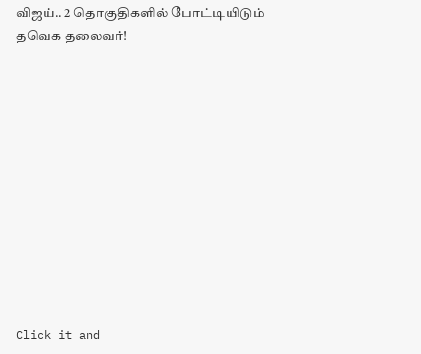விஜய்.. 2 தொகுதிகளில் போட்டியிடும் தவெக தலைவர்!












Click it and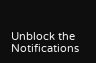Unblock the Notifications